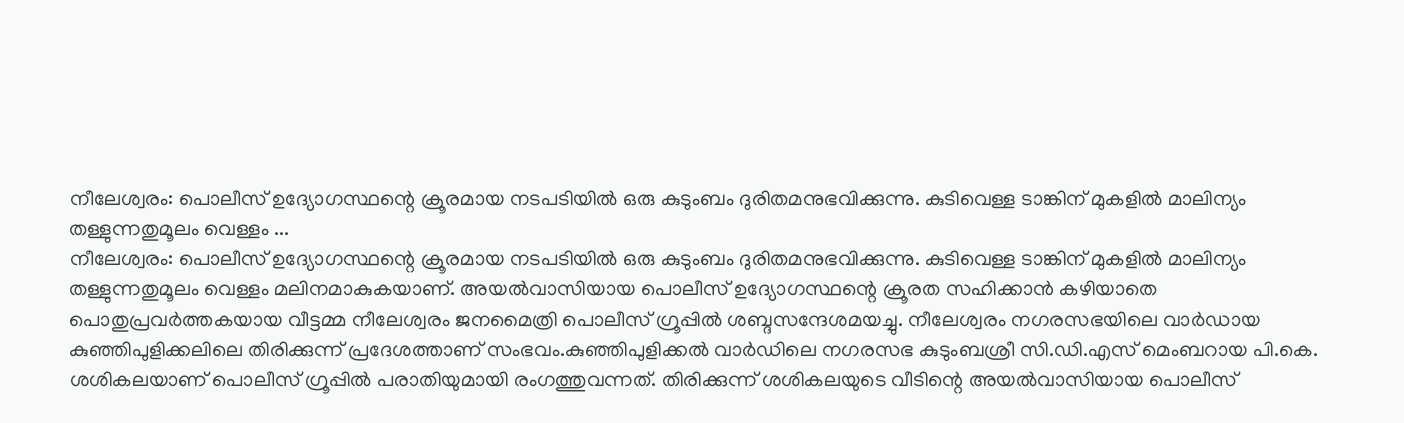നീലേശ്വരം: പൊലീസ് ഉദ്യോഗസ്ഥന്റെ ക്രൂരമായ നടപടിയിൽ ഒരു കുടുംബം ദുരിതമനുഭവിക്കുന്നു. കുടിവെള്ള ടാങ്കിന് മുകളിൽ മാലിന്യം തള്ളുന്നതുമൂലം വെള്ളം ...
നീലേശ്വരം: പൊലീസ് ഉദ്യോഗസ്ഥന്റെ ക്രൂരമായ നടപടിയിൽ ഒരു കുടുംബം ദുരിതമനുഭവിക്കുന്നു. കുടിവെള്ള ടാങ്കിന് മുകളിൽ മാലിന്യം തള്ളുന്നതുമൂലം വെള്ളം മലിനമാകുകയാണ്. അയൽവാസിയായ പൊലീസ് ഉദ്യോഗസ്ഥന്റെ ക്രൂരത സഹിക്കാൻ കഴിയാതെ പൊതുപ്രവർത്തകയായ വീട്ടമ്മ നീലേശ്വരം ജനമൈത്രി പൊലീസ് ഗ്രൂപ്പിൽ ശബ്ദസന്ദേശമയച്ചു. നീലേശ്വരം നഗരസഭയിലെ വാർഡായ കുഞ്ഞിപുളിക്കലിലെ തിരിക്കുന്ന് പ്രദേശത്താണ് സംഭവം.കുഞ്ഞിപുളിക്കൽ വാർഡിലെ നഗരസഭ കുടുംബശ്രീ സി.ഡി.എസ് മെംബറായ പി.കെ. ശശികലയാണ് പൊലീസ് ഗ്രൂപ്പിൽ പരാതിയുമായി രംഗത്തുവന്നത്. തിരിക്കുന്ന് ശശികലയുടെ വീടിന്റെ അയൽവാസിയായ പൊലീസ്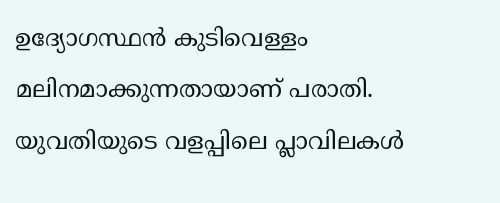ഉദ്യോഗസ്ഥൻ കുടിവെള്ളം മലിനമാക്കുന്നതായാണ് പരാതി. യുവതിയുടെ വളപ്പിലെ പ്ലാവിലകൾ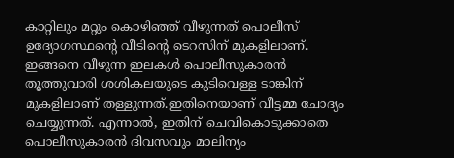കാറ്റിലും മറ്റും കൊഴിഞ്ഞ് വീഴുന്നത് പൊലീസ് ഉദ്യോഗസ്ഥന്റെ വീടിന്റെ ടെറസിന് മുകളിലാണ്. ഇങ്ങനെ വീഴുന്ന ഇലകൾ പൊലീസുകാരൻ തൂത്തുവാരി ശശികലയുടെ കുടിവെള്ള ടാങ്കിന് മുകളിലാണ് തള്ളുന്നത്.ഇതിനെയാണ് വീട്ടമ്മ ചോദ്യം ചെയ്യുന്നത്. എന്നാൽ, ഇതിന് ചെവികൊടുക്കാതെ പൊലീസുകാരൻ ദിവസവും മാലിന്യം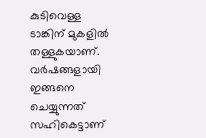കുടിവെള്ള ടാങ്കിന് മുകളിൽ തള്ളുകയാണ്. വർഷങ്ങളായി ഇങ്ങനെ ചെയ്യുന്നത് സഹികെട്ടാണ്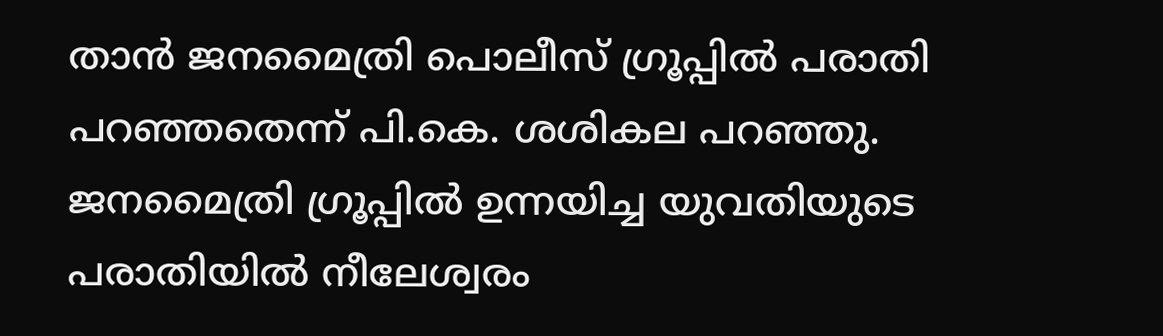താൻ ജനമൈത്രി പൊലീസ് ഗ്രൂപ്പിൽ പരാതി പറഞ്ഞതെന്ന് പി.കെ. ശശികല പറഞ്ഞു. ജനമൈത്രി ഗ്രൂപ്പിൽ ഉന്നയിച്ച യുവതിയുടെ പരാതിയിൽ നീലേശ്വരം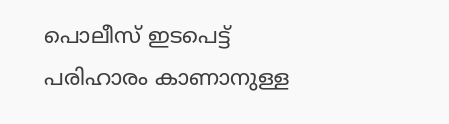പൊലീസ് ഇടപെട്ട് പരിഹാരം കാണാനുള്ള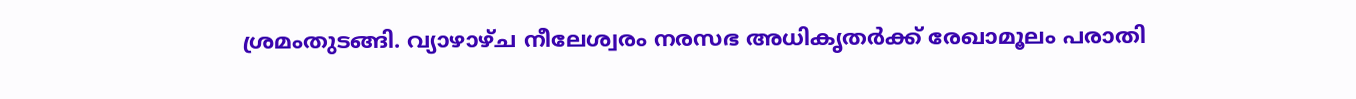ശ്രമംതുടങ്ങി. വ്യാഴാഴ്ച നീലേശ്വരം നരസഭ അധികൃതർക്ക് രേഖാമൂലം പരാതി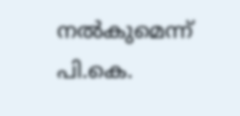നൽകുമെന്ന് പി.കെ.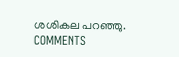ശശികല പറഞ്ഞു.
COMMENTS